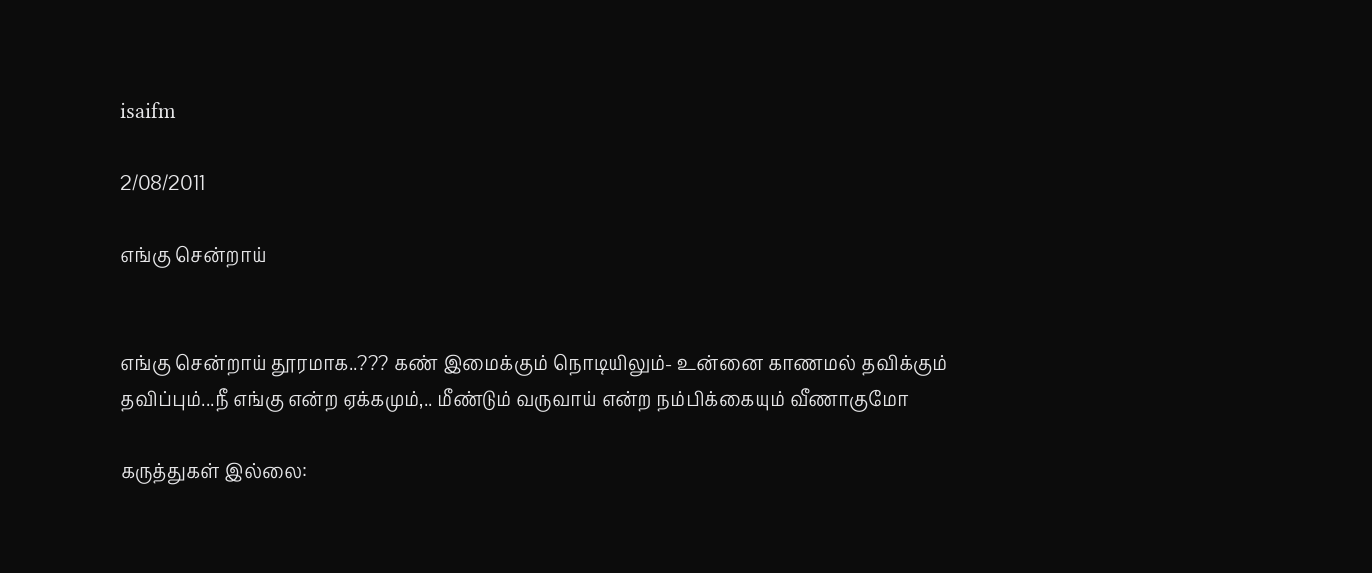isaifm

2/08/2011

எங்கு சென்றாய்


எங்கு சென்றாய் தூரமாக..??? கண் இமைக்கும் நொடியிலும்- உன்னை காணமல் தவிக்கும் தவிப்பும்...நீ எங்கு என்ற ஏக்கமும்,.. மீண்டும் வருவாய் என்ற நம்பிக்கையும் வீணாகுமோ

கருத்துகள் இல்லை: